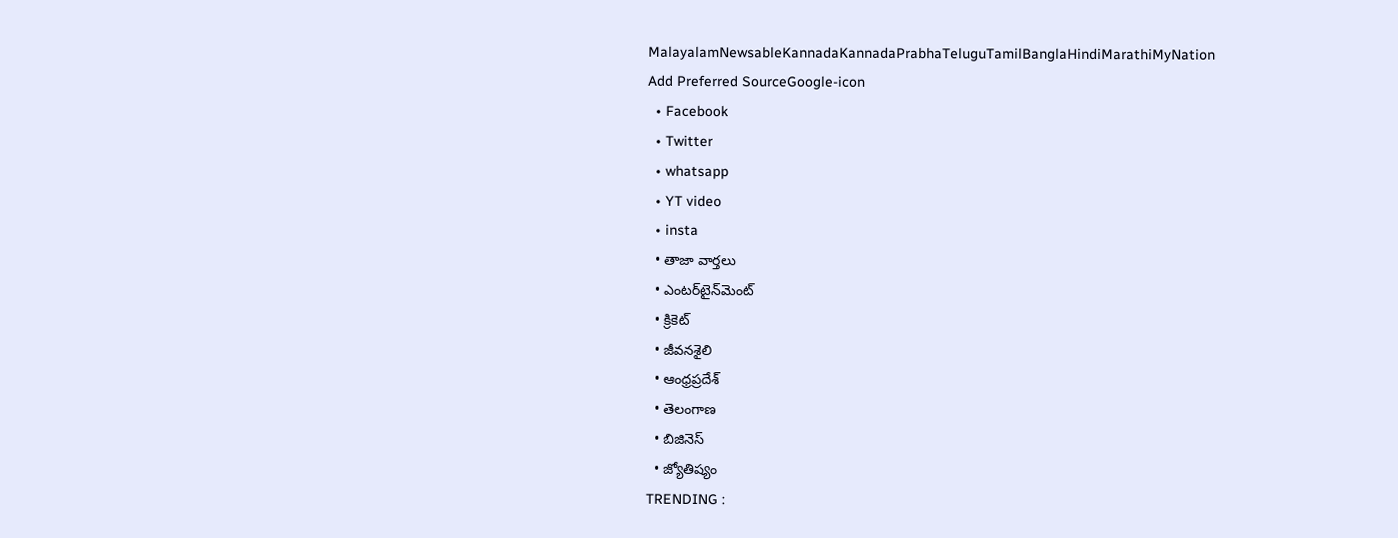MalayalamNewsableKannadaKannadaPrabhaTeluguTamilBanglaHindiMarathiMyNation
Add Preferred SourceGoogle-icon
  • Facebook
  • Twitter
  • whatsapp
  • YT video
  • insta
  • తాజా వార్తలు
  • ఎంటర్‌టైన్‌మెంట్
  • క్రికెట్
  • జీవనశైలి
  • ఆంధ్రప్రదేశ్
  • తెలంగాణ
  • బిజినెస్
  • జ్యోతిష్యం
TRENDING :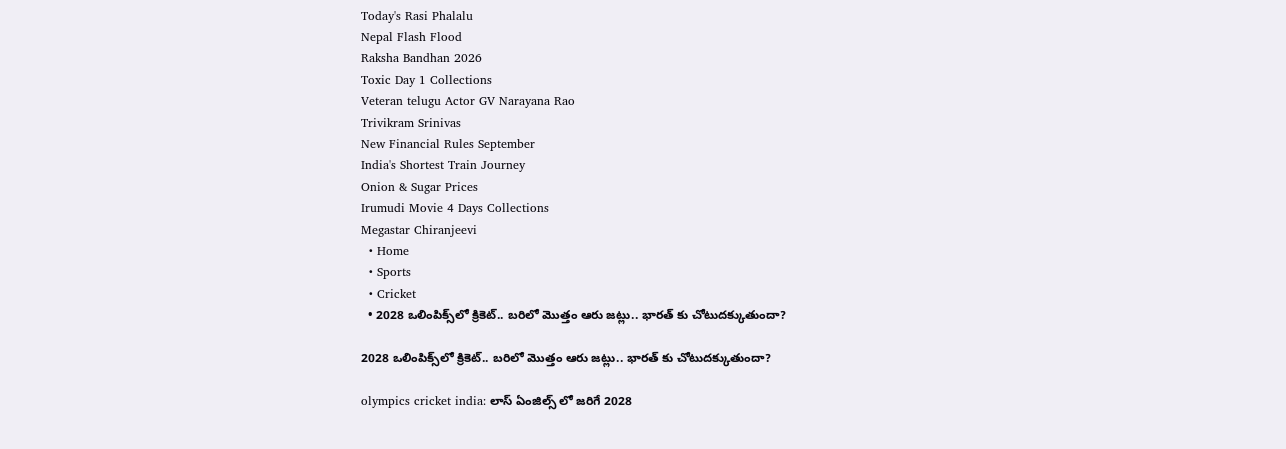Today's Rasi Phalalu
Nepal Flash Flood
Raksha Bandhan 2026
Toxic Day 1 Collections
Veteran telugu Actor GV Narayana Rao
Trivikram Srinivas
New Financial Rules September
India's Shortest Train Journey
Onion & Sugar Prices
Irumudi Movie 4 Days Collections
Megastar Chiranjeevi
  • Home
  • Sports
  • Cricket
  • 2028 ఒలింపిక్స్‌లో క్రికెట్‌.. బరిలో మొత్తం ఆరు జట్లు.. భారత్ కు చోటుదక్కుతుందా?

2028 ఒలింపిక్స్‌లో క్రికెట్‌.. బరిలో మొత్తం ఆరు జట్లు.. భారత్ కు చోటుదక్కుతుందా?

olympics cricket india: లాస్ ఏంజిల్స్ లో జరిగే 2028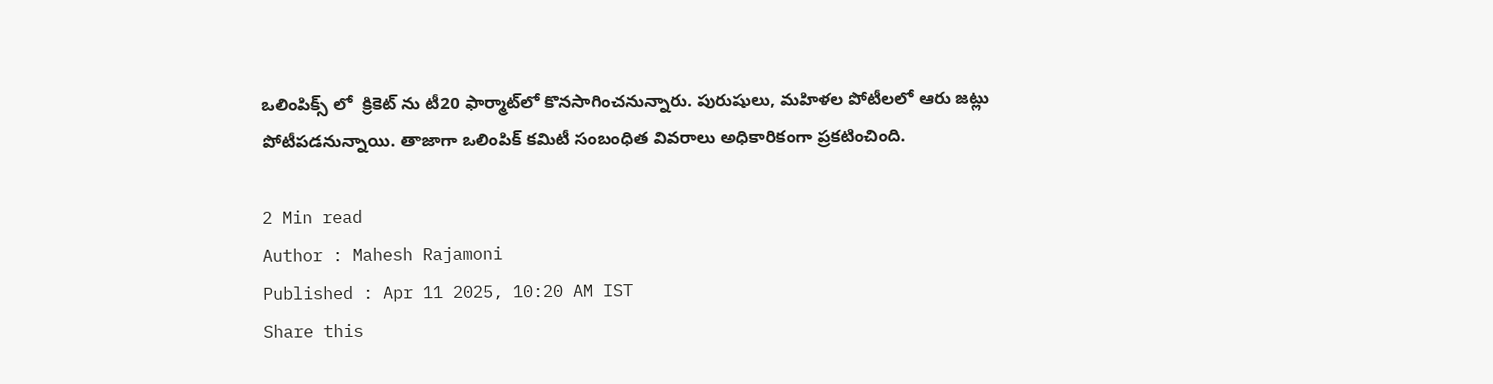ఒలింపిక్స్ లో  క్రికెట్ ను టీ20 ఫార్మాట్‌లో కొనసాగించనున్నారు. పురుషులు, మహిళల పోటీలలో ఆరు జట్లు పోటీపడనున్నాయి. తాజాగా ఒలింపిక్ కమిటీ సంబంధిత వివరాలు అధికారికంగా ప్రకటించింది.

2 Min read
Author : Mahesh Rajamoni
Published : Apr 11 2025, 10:20 AM IST
Share this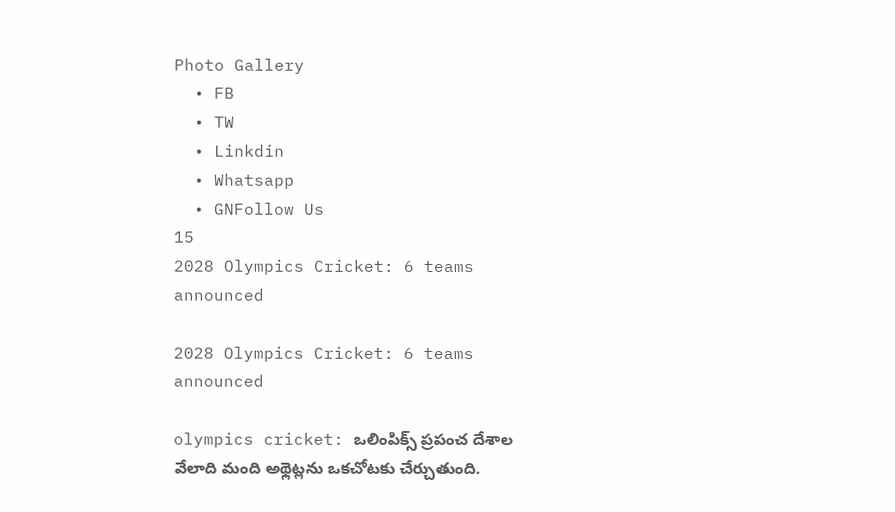Photo Gallery
  • FB
  • TW
  • Linkdin
  • Whatsapp
  • GNFollow Us
15
2028 Olympics Cricket: 6 teams announced

2028 Olympics Cricket: 6 teams announced

olympics cricket: ఒలింపిక్స్ ప్రపంచ దేశాల వేలాది మంది అథ్లెట్లను ఒకచోటకు చేర్చుతుంది.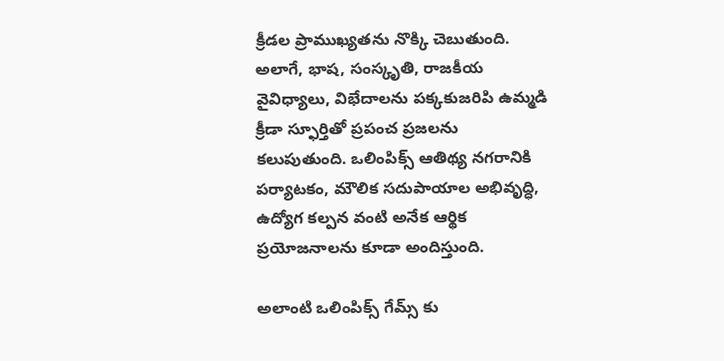క్రీడల ప్రాముఖ్యతను నొక్కి చెబుతుంది. అలాగే, భాష, సంస్కృతి, రాజకీయ వైవిధ్యాలు, విభేదాలను పక్కకుజరిపి ఉమ్మడి క్రీడా స్ఫూర్తితో ప్రపంచ ప్రజలను కలుపుతుంది. ఒలింపిక్స్ ఆతిథ్య నగరానికి పర్యాటకం, మౌలిక సదుపాయాల అభివృద్ధి, ఉద్యోగ కల్పన వంటి అనేక ఆర్థిక ప్రయోజనాలను కూడా అందిస్తుంది.

అలాంటి ఒలింపిక్స్ గేమ్స్ కు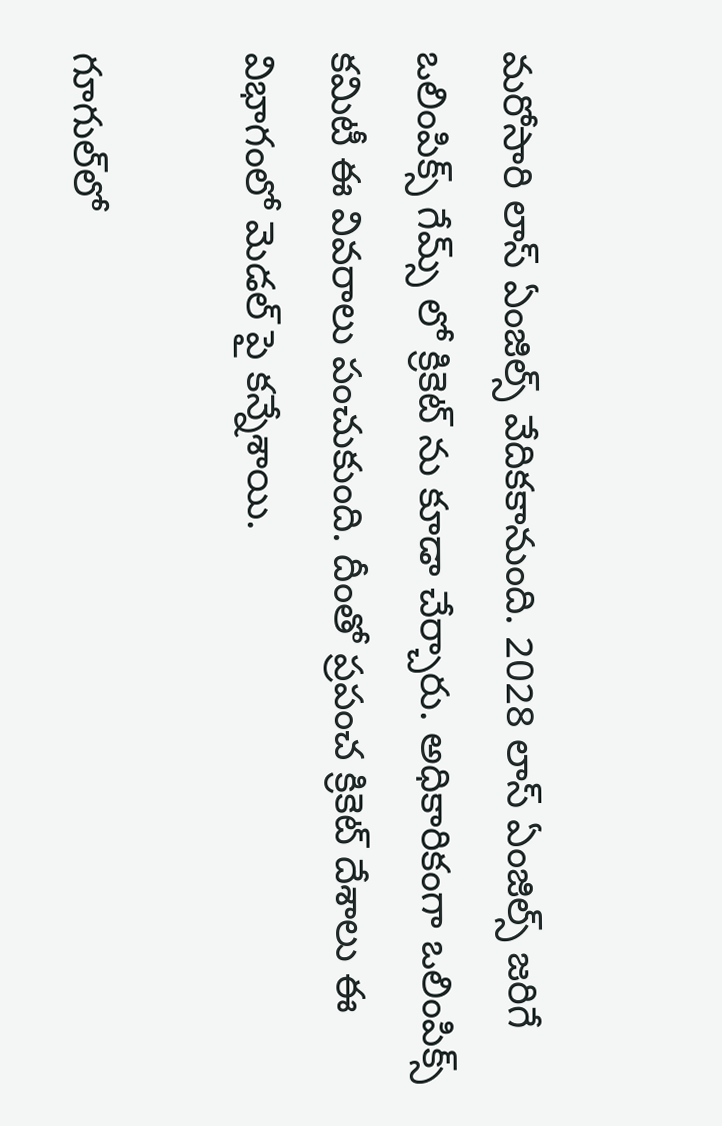మరోసారి లాస్ ఏంజిల్స్ వేదికకానుంది. 2028 లాస్ ఏంజిల్స్ జరిగే ఒలింపిక్స్ గేమ్స్ లో క్రికెట్ ను కూడా చేర్చారు. అధికారికంగా ఒలింపిక్స్ కమిటీ ఈ వివరాలు పంచుకుంది. దీంతో ప్రపంచ క్రికెట్ దేశాలు ఈ విభాగంలో మెడల్ పై కన్నేశాయి.

గూగుల్‌లో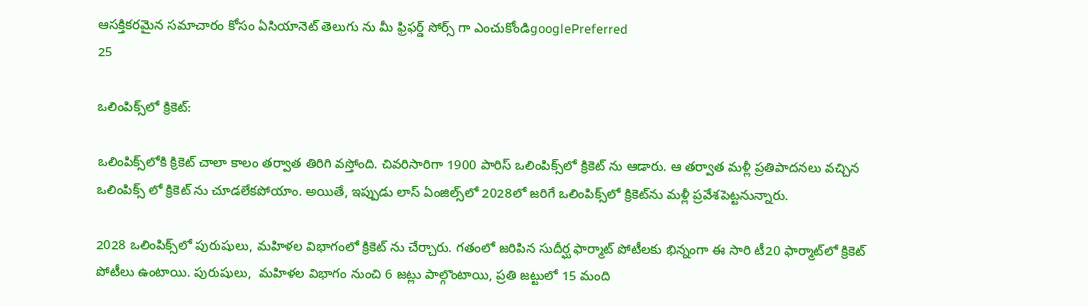ఆసక్తికరమైన సమాచారం కోసం ఏసియానెట్ తెలుగు ను మీ ఫ్రిఫర్డ్ సోర్స్ గా ఎంచుకోండిgooglePreferred
25

ఒలింపిక్స్‌లో క్రికెట్:

ఒలింపిక్స్‌లోకి క్రికెట్ చాలా కాలం తర్వాత తిరిగి వస్తోంది. చివరిసారిగా 1900 పారిస్ ఒలింపిక్స్‌లో క్రికెట్ ను ఆడారు. ఆ తర్వాత మళ్లీ ప్రతిపాదనలు వచ్చిన ఒలింపిక్స్ లో క్రికెట్ ను చూడలేకపోయాం. అయితే, ఇప్పుడు లాస్ ఏంజిల్స్‌లో 2028లో జరిగే ఒలింపిక్స్‌లో క్రికెట్‌ను మళ్లీ ప్రవేశపెట్టనున్నారు.

2028 ఒలింపిక్స్‌లో పురుషులు, మహిళల విభాగంలో క్రికెట్ ను చేర్చారు. గతంలో జరిపిన సుదీర్ఘ ఫార్మాట్ పోటీలకు భిన్నంగా ఈ సారి టీ20 ఫార్మాట్‌లో క్రికెట్ పోటీలు ఉంటాయి. పురుషులు,  మహిళల విభాగం నుంచి 6 జట్లు పాల్గొంటాయి, ప్రతి జట్టులో 15 మంది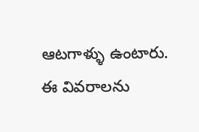ఆటగాళ్ళు ఉంటారు. ఈ వివరాలను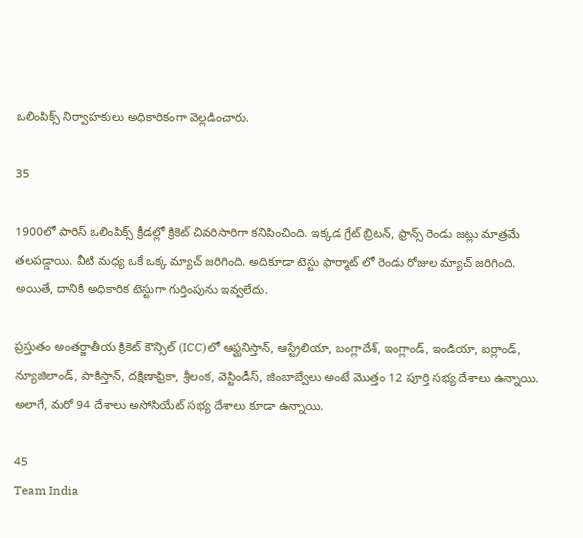ఒలింపిక్స్ నిర్వాహకులు అధికారికంగా వెల్లడించారు.

35

1900లో పారిస్‌ ఒలింపిక్స్ క్రీడల్లో క్రికెట్ చివరిసారిగా కనిపించింది. ఇక్కడ గ్రేట్ బ్రిటన్, ఫ్రాన్స్ రెండు జట్లు మాత్రమే తలపడ్డాయి. వీటి మధ్య ఒకే ఒక్క మ్యాచ్ జరిగింది. అదికూడా టెస్టు ఫార్మాట్ లో రెండు రోజుల మ్యాచ్ జరిగింది. అయితే, దానికి అధికారిక టెస్టుగా గుర్తింపును ఇవ్వలేదు.

ప్రస్తుతం అంతర్జాతీయ క్రికెట్ కౌన్సిల్ (ICC)లో ఆఫ్ఘనిస్తాన్, ఆస్ట్రేలియా, బంగ్లాదేశ్, ఇంగ్లాండ్, ఇండియా, ఐర్లాండ్, న్యూజిలాండ్, పాకిస్తాన్, దక్షిణాఫ్రికా, శ్రీలంక, వెస్టిండీస్, జింబాబ్వేలు అంటే మొత్తం 12 పూర్తి సభ్య దేశాలు ఉన్నాయి. అలాగే, మరో 94 దేశాలు అసోసియేట్ సభ్య దేశాలు కూడా ఉన్నాయి.

45
Team India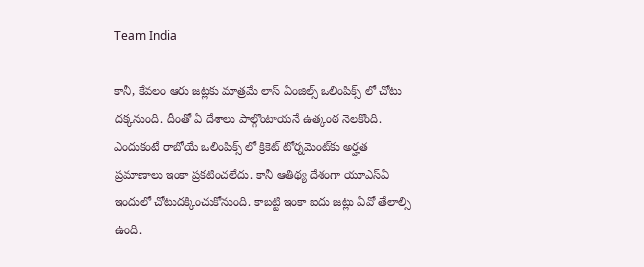Team India

కానీ, కేవలం ఆరు జట్లకు మాత్రమే లాస్ ఏంజిల్స్ ఒలింపిక్స్ లో చోటు దక్కనుంది. దీంతో ఏ దేశాలు పాల్గొంటాయనే ఉత్కంఠ నెలకొంది. ఎందుకంటే రాబోయే ఒలింపిక్స్ లో క్రికెట్ టోర్నమెంట్‌కు అర్హత ప్రమాణాలు ఇంకా ప్రకటించలేదు. కానీ ఆతిథ్య దేశంగా యూఎస్ఏ ఇందులో చోటుదక్కించుకోనుంది. కాబట్టి ఇంకా ఐదు జట్లు ఏవో తేలాల్సి ఉంది.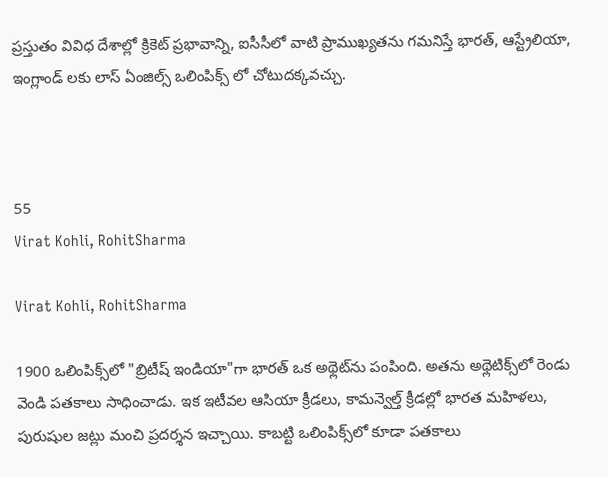ప్రస్తుతం వివిధ దేశాల్లో క్రికెట్ ప్రభావాన్ని, ఐసీసీలో వాటి ప్రాముఖ్యతను గమనిస్తే భారత్, ఆస్ట్రేలియా, ఇంగ్లాండ్ లకు లాస్ ఏంజిల్స్ ఒలింపిక్స్ లో చోటుదక్కవచ్చు.



55
Virat Kohli, RohitSharma

Virat Kohli, RohitSharma

1900 ఒలింపిక్స్‌లో "బ్రిటీష్ ఇండియా"గా భారత్ ఒక అథ్లెట్‌ను పంపింది. అతను అథ్లెటిక్స్‌లో రెండు వెండి పతకాలు సాధించాడు. ఇక ఇటీవల ఆసియా క్రీడలు, కామన్వెల్త్ క్రీడల్లో భారత మహిళలు, పురుషుల జట్లు మంచి ప్రదర్శన ఇచ్చాయి. కాబట్టి ఒలింపిక్స్‌లో కూడా పతకాలు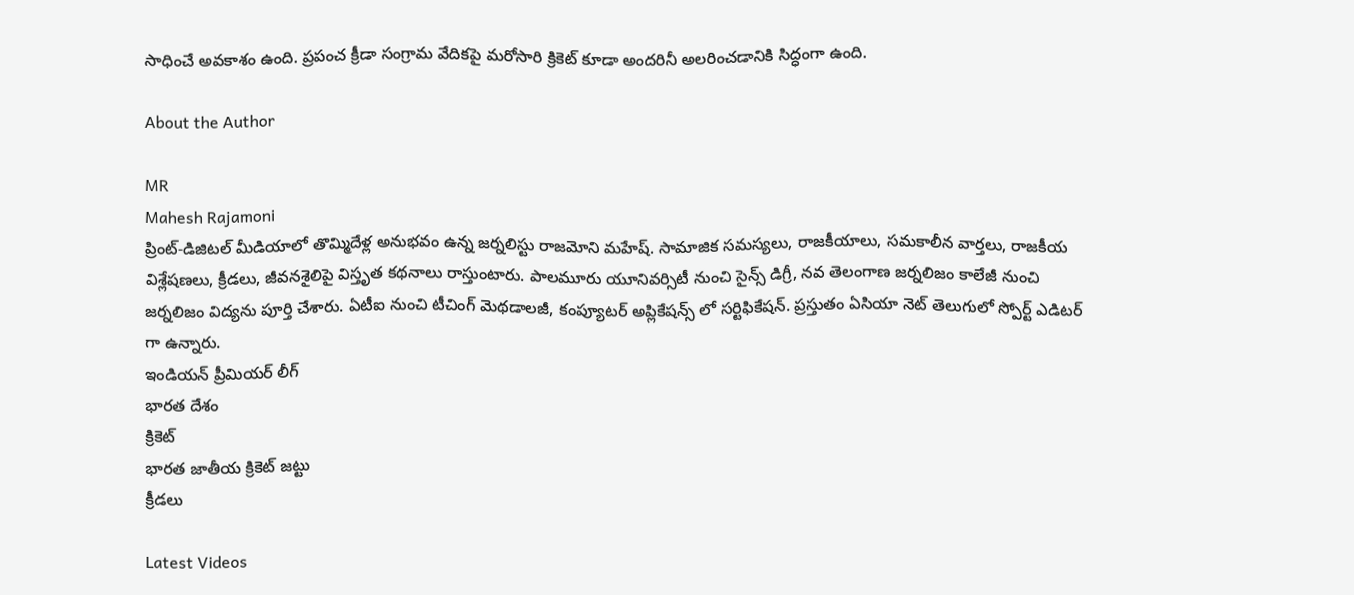సాధించే అవకాశం ఉంది. ప్రపంచ క్రీడా సంగ్రామ వేదికపై మరోసారి క్రికెట్ కూడా అందరినీ అలరించడానికి సిద్ధంగా ఉంది.

About the Author

MR
Mahesh Rajamoni
ప్రింట్-డిజిటల్ మీడియాలో తొమ్మిదేళ్ల అనుభవం ఉన్న జ‌ర్న‌లిస్టు రాజమోని మహేష్. సామాజిక సమస్యలు, రాజకీయాలు, సమకాలీన వార్తలు, రాజకీయ విశ్లేషణలు, క్రీడలు, జీవనశైలిపై విస్తృత క‌థ‌నాలు రాస్తుంటారు. పాలమూరు యూనివర్సిటీ నుంచి సైన్స్ డిగ్రీ, నవ తెలంగాణ జర్నలిజం కాలేజీ నుంచి జర్నలిజం విద్యను పూర్తి చేశారు. ఏటీఐ నుంచి టీచింగ్ మెథడాలజీ, కంప్యూటర్ అప్లికేషన్స్ లో సర్టిఫికేషన్. ప్రస్తుతం ఏసియా నెట్ తెలుగులో స్పోర్ట్ ఎడిటర్ గా ఉన్నారు.
ఇండియన్ ప్రీమియర్ లీగ్
భారత దేశం
క్రికెట్
భారత జాతీయ క్రికెట్ జట్టు
క్రీడలు

Latest Videos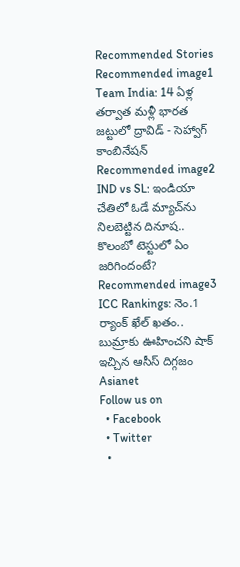Recommended Stories
Recommended image1
Team India: 14 ఏళ్ల తర్వాత మళ్లీ భారత జట్టులో ద్రావిడ్ - సెహ్వాగ్ కాంబినేషన్
Recommended image2
IND vs SL: ఇండియా చేతిలో ఓడే మ్యాచ్‌ను నిలబెట్టిన దినూష.. కొలంబో టెస్టులో ఏం జరిగిందంటే?
Recommended image3
ICC Rankings: నెం.1 ర్యాంక్ ఖేల్ ఖతం.. బుమ్రాకు ఊహించని షాక్ ఇచ్చిన ఆసీస్ దిగ్గజం
Asianet
Follow us on
  • Facebook
  • Twitter
  •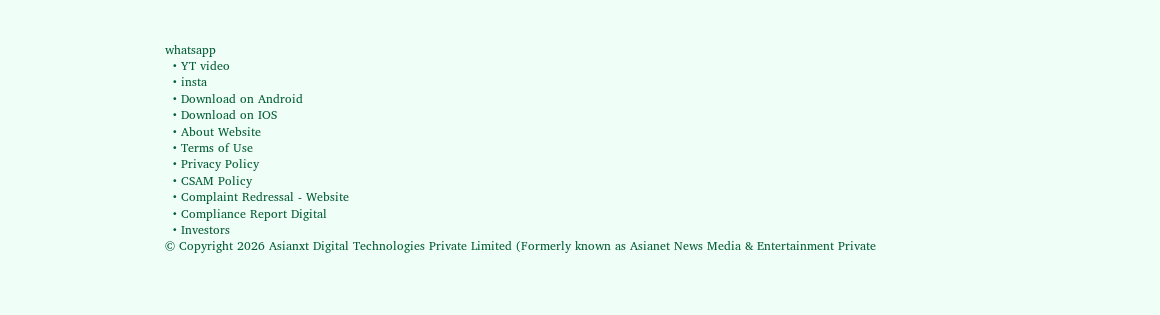whatsapp
  • YT video
  • insta
  • Download on Android
  • Download on IOS
  • About Website
  • Terms of Use
  • Privacy Policy
  • CSAM Policy
  • Complaint Redressal - Website
  • Compliance Report Digital
  • Investors
© Copyright 2026 Asianxt Digital Technologies Private Limited (Formerly known as Asianet News Media & Entertainment Private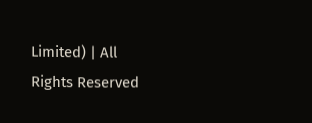Limited) | All Rights Reserved